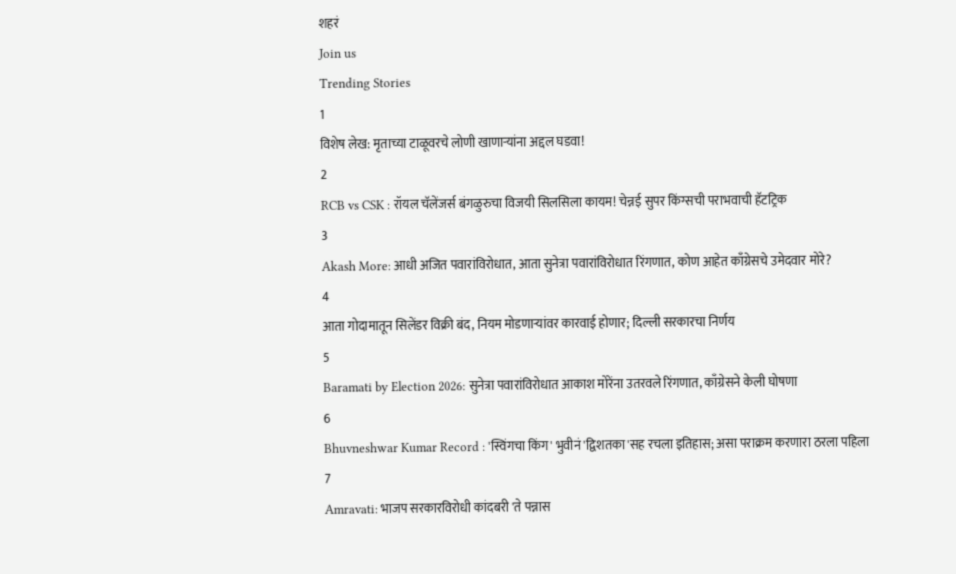शहरं
Join us
Trending Stories
1
विशेष लेख: मृताच्या टाळूवरचे लोणी खाणाऱ्यांना अद्दल घडवा!
2
RCB vs CSK : रॉयल चॅलेंजर्स बंगळुरुचा विजयी सिलसिला कायम! चेन्नई सुपर किंग्सची पराभवाची हॅटट्रिक
3
Akash More: आधी अजित पवारांविरोधात, आता सुनेत्रा पवारांविरोधात रिंगणात, कोण आहेत काँग्रेसचे उमेदवार मोरे?
4
आता गोदामातून सिलेंडर विक्री बंद, नियम मोडणाऱ्यांवर कारवाई होणार; दिल्ली सरकारचा निर्णय
5
Baramati by Election 2026: सुनेत्रा पवारांविरोधात आकाश मोरेंना उतरवले रिंगणात, काँग्रेसने केली घोषणा
6
Bhuvneshwar Kumar Record : 'स्विंगचा किंग' भुवीनं 'द्विशतका'सह रचला इतिहास; असा पराक्रम करणारा ठरला पहिला
7
Amravati: भाजप सरकारविरोधी कांदबरी 'ते पन्नास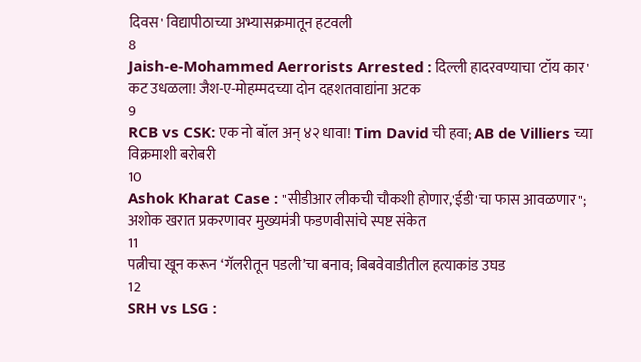दिवस' विद्यापीठाच्या अभ्यासक्रमातून हटवली
8
Jaish-e-Mohammed Aerrorists Arrested : दिल्ली हादरवण्याचा 'टॉय कार' कट उधळला! जैश-ए-मोहम्मदच्या दोन दहशतवाद्यांना अटक
9
RCB vs CSK: एक नो बॉल अन् ४२ धावा! Tim David ची हवा; AB de Villiers च्या विक्रमाशी बरोबरी
10
Ashok Kharat Case : "सीडीआर लीकची चौकशी होणार,'ईडी'चा फास आवळणार"; अशोक खरात प्रकरणावर मुख्यमंत्री फडणवीसांचे स्पष्ट संकेत
11
पत्नीचा खून करून ‘गॅलरीतून पडली’चा बनाव; बिबवेवाडीतील हत्याकांड उघड
12
SRH vs LSG :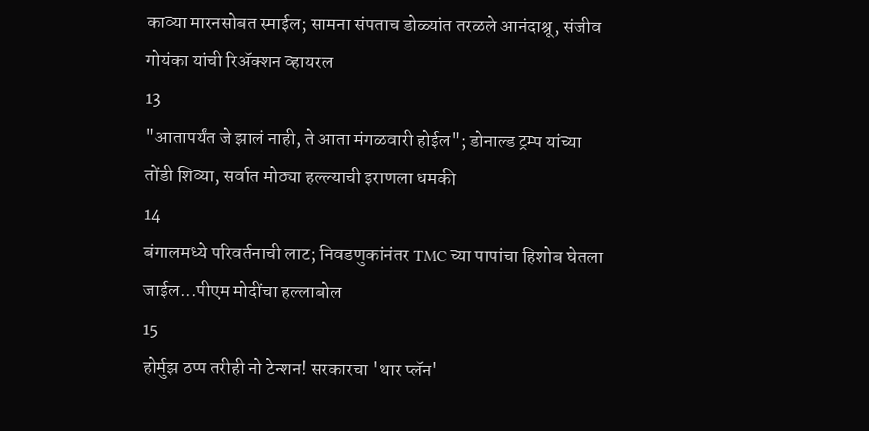काव्या मारनसोबत स्माईल; सामना संपताच डोळ्यांत तरळले आनंदाश्रू, संजीव गोयंका यांची रिॲक्शन व्हायरल
13
"आतापर्यंत जे झालं नाही, ते आता मंगळवारी होईल"; डोनाल्ड ट्रम्प यांच्या तोंडी शिव्या, सर्वात मोठ्या हल्ल्याची इराणला धमकी
14
बंगालमध्ये परिवर्तनाची लाट; निवडणुकांनंतर TMC च्या पापांचा हिशोब घेतला जाईल...पीएम मोदींचा हल्लाबोल
15
होर्मुझ ठप्प तरीही नो टेन्शन! सरकारचा 'थार प्लॅन'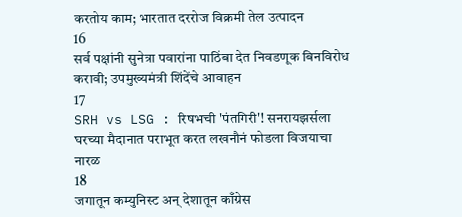करतोय काम; भारतात दररोज विक्रमी तेल उत्पादन
16
सर्व पक्षांनी सुनेत्रा पवारांना पाठिंबा देत निवडणूक बिनविरोध करावी; उपमुख्यमंत्री शिंदेंचे आवाहन
17
SRH vs LSG : रिषभची 'पंतगिरी'! सनरायझर्सला घरच्या मैदानात पराभूत करत लखनौनं फोडला विजयाचा नारळ
18
जगातून कम्युनिस्ट अन् देशातून काँग्रेस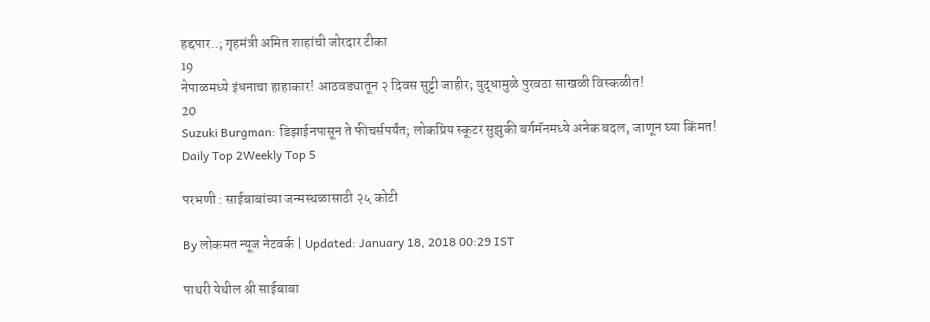हद्दपार..; गृहमंत्री अमित शाहांची जोरदार टीका
19
नेपाळमध्ये इंधनाचा हाहाकार! आठवड्यातून २ दिवस सुट्टी जाहीर; युद्धामुळे पुरवठा साखळी विस्कळीत!
20
Suzuki Burgman: डिझाईनपासून ते फीचर्सपर्यंत; लोकप्रिय स्कूटर सुझुकी बर्गमॅनमध्ये अनेक बदल, जाणून घ्या किंमत!
Daily Top 2Weekly Top 5

परभणी : साईबाबांच्या जन्मस्थळासाठी २५ कोटी

By लोकमत न्यूज नेटवर्क | Updated: January 18, 2018 00:29 IST

पाथरी येथील श्री साईबाबा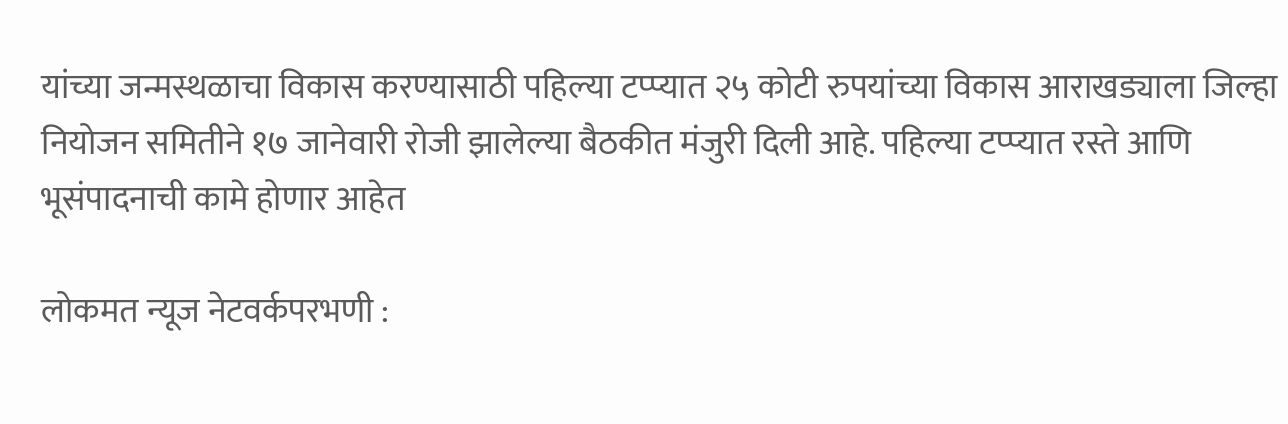यांच्या जन्मस्थळाचा विकास करण्यासाठी पहिल्या टप्प्यात २५ कोटी रुपयांच्या विकास आराखड्याला जिल्हा नियोजन समितीने १७ जानेवारी रोजी झालेल्या बैठकीत मंजुरी दिली आहे. पहिल्या टप्प्यात रस्ते आणि भूसंपादनाची कामे होणार आहेत

लोकमत न्यूज नेटवर्कपरभणी :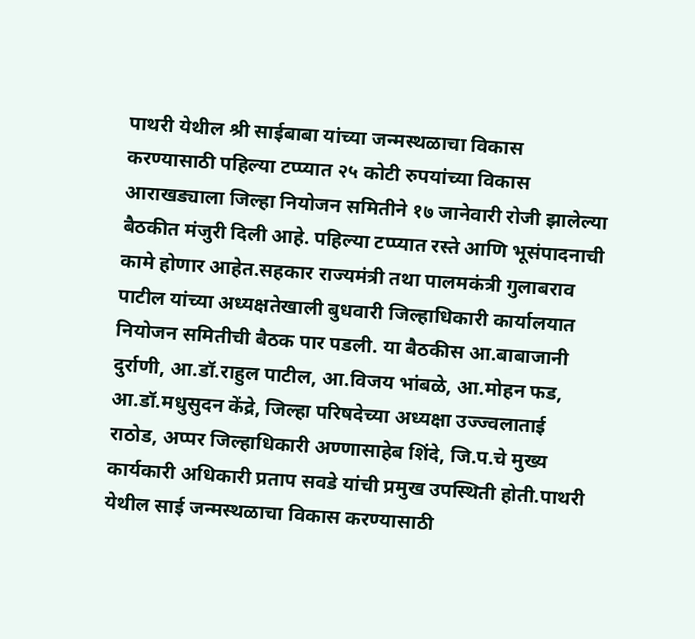पाथरी येथील श्री साईबाबा यांच्या जन्मस्थळाचा विकास करण्यासाठी पहिल्या टप्प्यात २५ कोटी रुपयांच्या विकास आराखड्याला जिल्हा नियोजन समितीने १७ जानेवारी रोजी झालेल्या बैठकीत मंजुरी दिली आहे. पहिल्या टप्प्यात रस्ते आणि भूसंपादनाची कामे होणार आहेत.सहकार राज्यमंत्री तथा पालमकंत्री गुलाबराव पाटील यांच्या अध्यक्षतेखाली बुधवारी जिल्हाधिकारी कार्यालयात नियोजन समितीची बैठक पार पडली. या बैठकीस आ.बाबाजानी दुर्राणी, आ.डॉ.राहुल पाटील, आ.विजय भांबळे, आ.मोहन फड, आ.डॉ.मधुसुदन केंद्रे, जिल्हा परिषदेच्या अध्यक्षा उज्ज्वलाताई राठोड, अप्पर जिल्हाधिकारी अण्णासाहेब शिंदे, जि.प.चे मुख्य कार्यकारी अधिकारी प्रताप सवडे यांची प्रमुख उपस्थिती होती.पाथरी येथील साई जन्मस्थळाचा विकास करण्यासाठी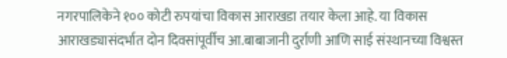नगरपालिकेने १०० कोटी रुपयांचा विकास आराखडा तयार केला आहे. या विकास आराखड्यासंदर्भात दोन दिवसांपूर्वीच आ.बाबाजानी दुर्राणी आणि साई संस्थानच्या विश्वस्त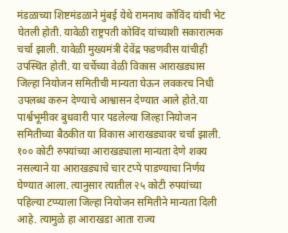मंडळाच्या शिष्टमंडळाने मुंबई येथे रामनाथ कोविंद यांची भेट घेतली होती. यावेळी राष्ट्रपती कोविंद यांच्याशी सकारात्मक चर्चा झाली. यावेळी मुख्यमंत्री देवेंद्र फडणवीस यांचीही उपस्थित होती. या चर्चेच्या वेळी विकास आराखड्यास जिल्हा नियोजन समितीची मान्यता घेऊन लवकरच निधी उपलब्ध करुन देण्याचे आश्वासन देण्यात आले होते.या पार्श्वभूमीवर बुधवारी पार पडलेल्या जिल्हा नियोजन समितीच्या बैठकीत या विकास आराखड्यावर चर्चा झाली. १०० कोटी रुपयांच्या आराखड्याला मान्यता देणे शक्य नसल्याने या आराखड्याचे चार टप्पे पाडण्याचा निर्णय घेण्यात आला. त्यानुसार त्यातील २५ कोटी रुपयांच्या पहिल्या टप्प्याला जिल्हा नियोजन समितीने मान्यता दिली आहे. त्यामुळे हा आराखडा आता राज्य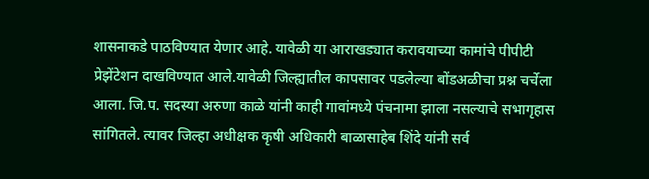शासनाकडे पाठविण्यात येणार आहे. यावेळी या आराखड्यात करावयाच्या कामांचे पीपीटी प्रेझेंटेशन दाखविण्यात आले.यावेळी जिल्ह्यातील कापसावर पडलेल्या बोंडअळीचा प्रश्न चर्चेला आला. जि.प. सदस्या अरुणा काळे यांनी काही गावांमध्ये पंचनामा झाला नसल्याचे सभागृहास सांगितले. त्यावर जिल्हा अधीक्षक कृषी अधिकारी बाळासाहेब शिंदे यांनी सर्व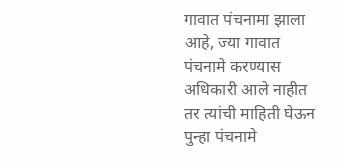गावात पंचनामा झाला आहे, ज्या गावात पंचनामे करण्यास अधिकारी आले नाहीत तर त्यांची माहिती घेऊन पुन्हा पंचनामे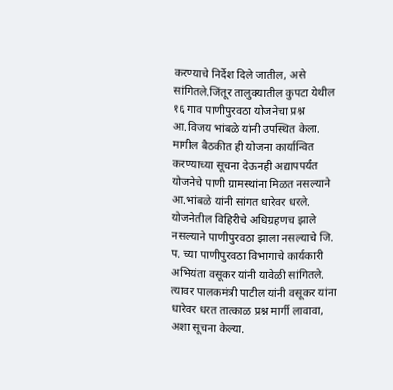करण्याचे निर्देश दिले जातील, असे सांगितले.जिंतूर तालुक्यातील कुपटा येथील १६ गाव पाणीपुरवठा योजनेचा प्रश्न आ.विजय भांबळे यांनी उपस्थित केला. मागील बैठकीत ही योजना कार्यान्वित करण्याच्या सूचना देऊनही अद्यापपर्यंत योजनेचे पाणी ग्रामस्थांना मिळत नसल्याने आ.भांबळे यांनी सांगत धारेवर धरले. योजनेतील विहिरीचे अधिग्रहणच झाले नसल्याने पाणीपुरवठा झाला नसल्याचे जि. प. च्या पाणीपुरवठा विभागाचे कार्यकारी अभियंता वसूकर यांनी यावेळी सांगितले. त्यावर पालकमंत्री पाटील यांनी वसूकर यांना धारेवर धरत तात्काळ प्रश्न मार्गी लावावा, अशा सूचना केल्या.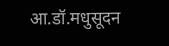आ.डॉ.मधुसूदन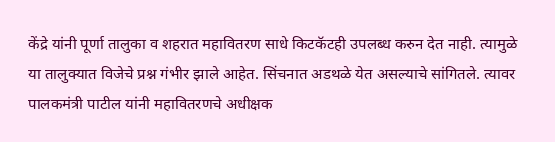केंद्रे यांनी पूर्णा तालुका व शहरात महावितरण साधे किटकॅटही उपलब्ध करुन देत नाही. त्यामुळे या तालुक्यात विजेचे प्रश्न गंभीर झाले आहेत. सिंचनात अडथळे येत असल्याचे सांगितले. त्यावर पालकमंत्री पाटील यांनी महावितरणचे अधीक्षक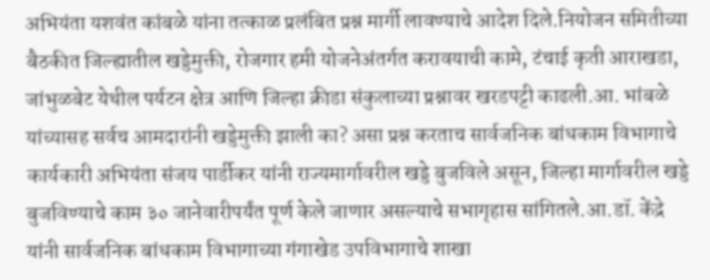अभियंता यशवंत कांबळे यांना तत्काळ प्रलंबित प्रश्न मार्गी लावण्याचे आदेश दिले.नियोजन समितीच्या बैठकीत जिल्ह्यातील खड्डेमुक्ती, रोजगार हमी योजनेअंतर्गत करावयाची कामे, टंचाई कृती आराखडा, जांभुळबेट येथील पर्यटन क्षेत्र आणि जिल्हा क्रीडा संकुलाच्या प्रश्नावर खरडपट्टी काढली.आ. भांबळे यांच्यासह सर्वच आमदारांनी खड्डेमुक्ती झाली का? असा प्रश्न करताच सार्वजनिक बांधकाम विभागाचे कार्यकारी अभियंता संजय पार्डीकर यांनी राज्यमार्गावरील खड्डे बुजविले असून, जिल्हा मार्गावरील खड्डे बुजविण्याचे काम ३० जानेवारीपर्यंत पूर्ण केले जाणार असल्याचे सभागृहास सांगितले.आ.डॉ. केंद्रे यांनी सार्वजनिक बांधकाम विभागाच्या गंगाखेड उपविभागाचे शाखा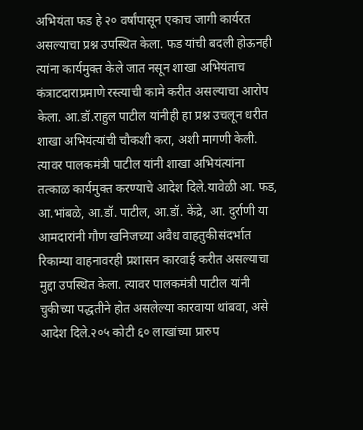अभियंता फड हे २० वर्षांपासून एकाच जागी कार्यरत असल्याचा प्रश्न उपस्थित केला. फड यांची बदली होऊनही त्यांना कार्यमुक्त केले जात नसून शाखा अभियंताच कंत्राटदाराप्रमाणे रस्त्याची कामे करीत असल्याचा आरोप केला. आ.डॉ.राहुल पाटील यांनीही हा प्रश्न उचलून धरीत शाखा अभियंत्यांची चौकशी करा, अशी मागणी केली. त्यावर पालकमंत्री पाटील यांनी शाखा अभियंत्यांना तत्काळ कार्यमुक्त करण्याचे आदेश दिले.यावेळी आ. फड, आ.भांबळे, आ.डॉ. पाटील, आ.डॉ. केंद्रे, आ. दुर्राणी या आमदारांनी गौण खनिजच्या अवैध वाहतुकीसंदर्भात रिकाम्या वाहनावरही प्रशासन कारवाई करीत असल्याचा मुद्दा उपस्थित केला. त्यावर पालकमंत्री पाटील यांनी चुकीच्या पद्धतीने होत असलेल्या कारवाया थांबवा, असे आदेश दिले.२०५ कोटी ६० लाखांच्या प्रारुप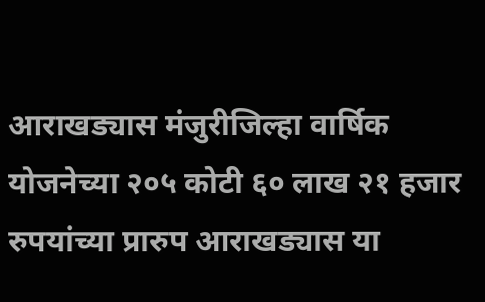आराखड्यास मंजुरीजिल्हा वार्षिक योजनेच्या २०५ कोटी ६० लाख २१ हजार रुपयांच्या प्रारुप आराखड्यास या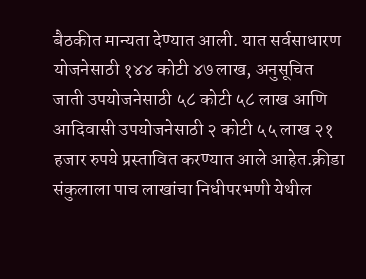बैठकीत मान्यता देण्यात आली. यात सर्वसाधारण योजनेसाठी १४४ कोटी ४७ लाख, अनुसूचित जाती उपयोजनेसाठी ५८ कोटी ५८ लाख आणि आदिवासी उपयोजनेसाठी २ कोटी ५५ लाख २१ हजार रुपये प्रस्तावित करण्यात आले आहेत.क्रीडा संकुलाला पाच लाखांचा निधीपरभणी येथील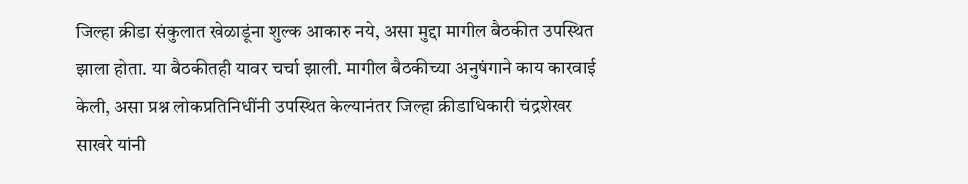जिल्हा क्रीडा संकुलात खेळाडूंना शुल्क आकारु नये, असा मुद्दा मागील बैठकीत उपस्थित झाला होता. या बैठकीतही यावर चर्चा झाली. मागील बैठकीच्या अनुषंगाने काय कारवाई केली, असा प्रश्न लोकप्रतिनिधींनी उपस्थित केल्यानंतर जिल्हा क्रीडाधिकारी चंद्रशेखर साखरे यांनी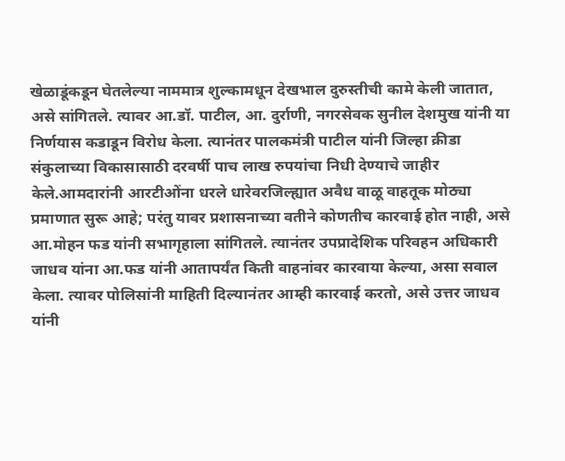खेळाडूंकडून घेतलेल्या नाममात्र शुल्कामधून देखभाल दुरुस्तीची कामे केली जातात, असे सांगितले. त्यावर आ.डॉ. पाटील, आ. दुर्राणी, नगरसेवक सुनील देशमुख यांनी या निर्णयास कडाडून विरोध केला. त्यानंतर पालकमंत्री पाटील यांनी जिल्हा क्रीडा संकुलाच्या विकासासाठी दरवर्षी पाच लाख रुपयांचा निधी देण्याचे जाहीर केले.आमदारांनी आरटीओंना धरले धारेवरजिल्ह्यात अवैध वाळू वाहतूक मोठ्या प्रमाणात सुरू आहे; परंतु यावर प्रशासनाच्या वतीने कोणतीच कारवाई होत नाही, असे आ.मोहन फड यांनी सभागृहाला सांगितले. त्यानंतर उपप्रादेशिक परिवहन अधिकारी जाधव यांना आ.फड यांनी आतापर्यंत किती वाहनांवर कारवाया केल्या, असा सवाल केला. त्यावर पोलिसांनी माहिती दिल्यानंतर आम्ही कारवाई करतो, असे उत्तर जाधव यांनी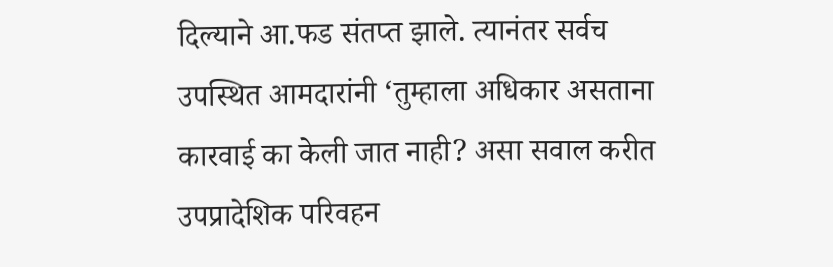दिल्याने आ.फड संतप्त झाले. त्यानंतर सर्वच उपस्थित आमदारांनी ‘तुम्हाला अधिकार असताना कारवाई का केली जात नाही? असा सवाल करीत उपप्रादेशिक परिवहन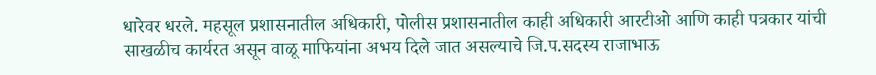धारेवर धरले. महसूल प्रशासनातील अधिकारी, पोलीस प्रशासनातील काही अधिकारी आरटीओ आणि काही पत्रकार यांची साखळीच कार्यरत असून वाळू माफियांना अभय दिले जात असल्याचे जि.प.सदस्य राजाभाऊ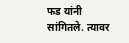फड यांनी सांगितले. त्यावर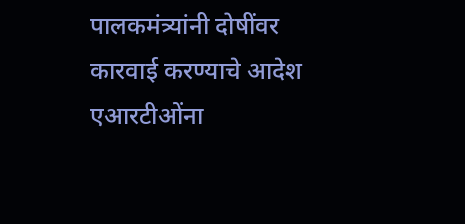पालकमंत्र्यांनी दोषींवर कारवाई करण्याचे आदेश एआरटीओंना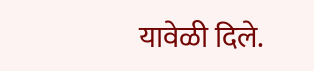यावेळी दिले.